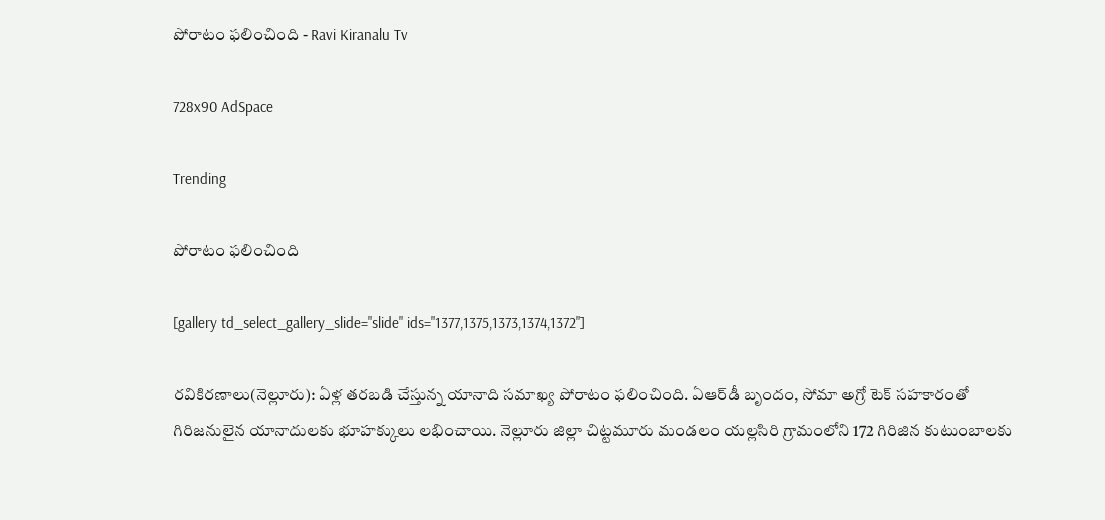పోరాటం ఫలించింది - Ravi Kiranalu Tv

728x90 AdSpace

Trending

పోరాటం ఫలించింది

[gallery td_select_gallery_slide="slide" ids="1377,1375,1373,1374,1372"]

రవికిరణాలు(నెల్లూరు): ఏళ్ల తరబడి చేస్తున్న యానాది సమాఖ్య పోరాటం ఫలించింది. ఏఆర్‌డీ బృందం, సోమా అగ్రో టెక్‌ సహకారంతో గిరిజనులైన యానాదులకు భూహక్కులు లభించాయి. నెల్లూరు జిల్లా చిట్టమూరు మండలం యల్లసిరి గ్రామంలోని 172 గిరిజిన కుటుంబాలకు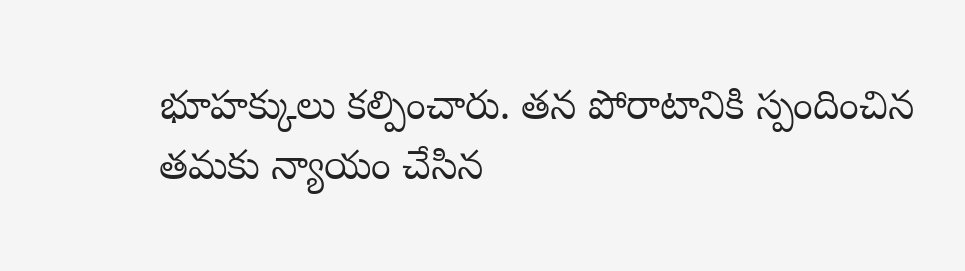భూహక్కులు కల్పించారు. తన పోరాటానికి స్పందించిన తమకు న్యాయం చేసిన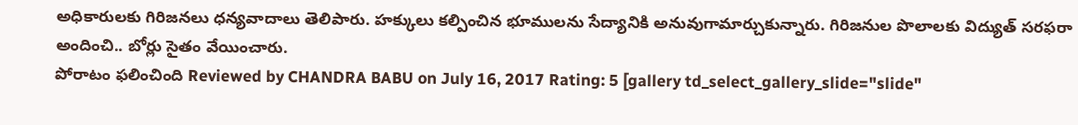అధికారులకు గిరిజనలు ధన్యవాదాలు తెలిపారు. హక్కులు కల్పించిన భూములను సేద్యానికి అనువుగామార్చుకున్నారు. గిరిజనుల పొలాలకు విద్యుత్‌ సరఫరా అందించి.. బోర్లు సైతం వేయించారు.
పోరాటం ఫలించింది Reviewed by CHANDRA BABU on July 16, 2017 Rating: 5 [gallery td_select_gallery_slide="slide"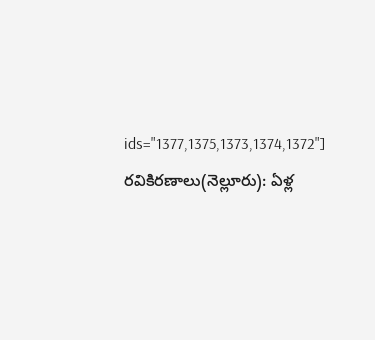ids="1377,1375,1373,1374,1372"] రవికిరణాలు(నెల్లూరు): ఏళ్ల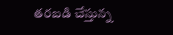తరబడి చేస్తున్న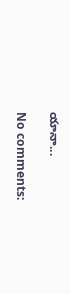యానా...

No comments: